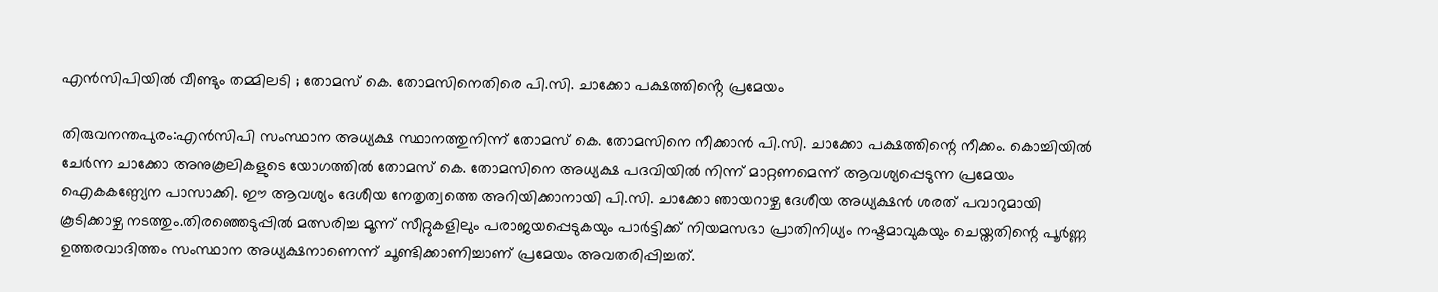എൻസിപിയിൽ വീണ്ടും തമ്മിലടി ; തോമസ് കെ. തോമസിനെതിരെ പി.സി. ചാക്കോ പക്ഷത്തിൻ്റെ പ്രമേയം

തിരുവനന്തപുരം:എൻസിപി സംസ്ഥാന അധ്യക്ഷ സ്ഥാനത്തുനിന്ന് തോമസ് കെ. തോമസിനെ നീക്കാൻ പി.സി. ചാക്കോ പക്ഷത്തിന്റെ നീക്കം. കൊച്ചിയിൽ ചേർന്ന ചാക്കോ അനുകൂലികളുടെ യോഗത്തിൽ തോമസ് കെ. തോമസിനെ അധ്യക്ഷ പദവിയിൽ നിന്ന് മാറ്റണമെന്ന് ആവശ്യപ്പെടുന്ന പ്രമേയം ഐകകണ്ഠ്യേന പാസാക്കി. ഈ ആവശ്യം ദേശീയ നേതൃത്വത്തെ അറിയിക്കാനായി പി.സി. ചാക്കോ ഞായറാഴ്ച ദേശീയ അധ്യക്ഷൻ ശരത് പവാറുമായി കൂടിക്കാഴ്ച നടത്തും.തിരഞ്ഞെടുപ്പിൽ മത്സരിച്ച മൂന്ന് സീറ്റുകളിലും പരാജയപ്പെടുകയും പാർട്ടിക്ക് നിയമസഭാ പ്രാതിനിധ്യം നഷ്ടമാവുകയും ചെയ്തതിന്റെ പൂർണ്ണ ഉത്തരവാദിത്തം സംസ്ഥാന അധ്യക്ഷനാണെന്ന് ചൂണ്ടിക്കാണിച്ചാണ് പ്രമേയം അവതരിപ്പിച്ചത്.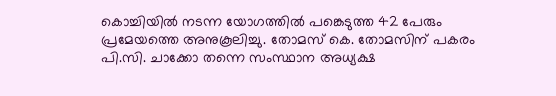കൊച്ചിയിൽ നടന്ന യോഗത്തിൽ പങ്കെടുത്ത 42 പേരും പ്രമേയത്തെ അനുകൂലിച്ചു. തോമസ് കെ. തോമസിന് പകരം പി.സി. ചാക്കോ തന്നെ സംസ്ഥാന അധ്യക്ഷ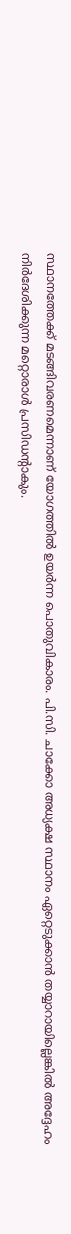സ്ഥാനത്തേക്ക് മടങ്ങിവരണമെന്നാണ് യോഗത്തിൽ ഉയർന്ന പൊതുവികാരം. പി.സി. ചാക്കോ അധ്യക്ഷ സ്ഥാനം ഏറ്റെടുക്കാൻ തയ്യാറായില്ലെങ്കിൽ അദ്ദേഹം നിർദേശിക്കുന്ന മറ്റൊരാൾ പ്രസിഡന്റാകും.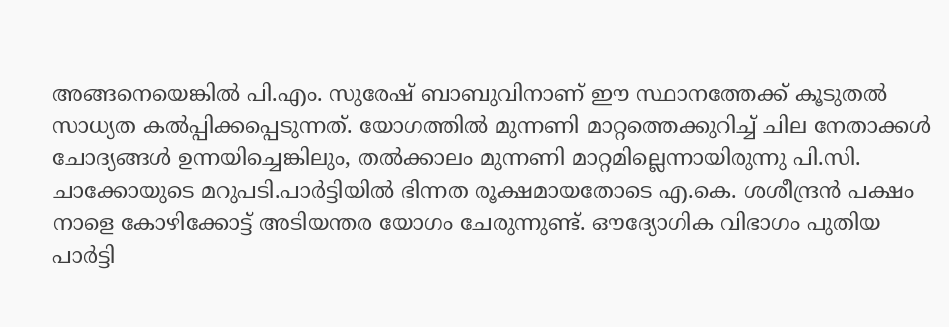അങ്ങനെയെങ്കിൽ പി.എം. സുരേഷ് ബാബുവിനാണ് ഈ സ്ഥാനത്തേക്ക് കൂടുതൽ സാധ്യത കൽപ്പിക്കപ്പെടുന്നത്. യോഗത്തിൽ മുന്നണി മാറ്റത്തെക്കുറിച്ച് ചില നേതാക്കൾ ചോദ്യങ്ങൾ ഉന്നയിച്ചെങ്കിലും, തൽക്കാലം മുന്നണി മാറ്റമില്ലെന്നായിരുന്നു പി.സി. ചാക്കോയുടെ മറുപടി.പാർട്ടിയിൽ ഭിന്നത രൂക്ഷമായതോടെ എ.കെ. ശശീന്ദ്രൻ പക്ഷം നാളെ കോഴിക്കോട്ട് അടിയന്തര യോഗം ചേരുന്നുണ്ട്. ഔദ്യോഗിക വിഭാഗം പുതിയ പാർട്ടി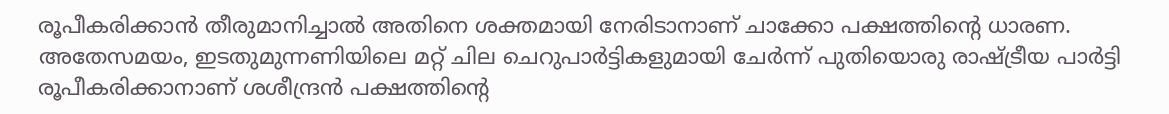രൂപീകരിക്കാൻ തീരുമാനിച്ചാൽ അതിനെ ശക്തമായി നേരിടാനാണ് ചാക്കോ പക്ഷത്തിന്റെ ധാരണ. അതേസമയം, ഇടതുമുന്നണിയിലെ മറ്റ് ചില ചെറുപാർട്ടികളുമായി ചേർന്ന് പുതിയൊരു രാഷ്ട്രീയ പാർട്ടി രൂപീകരിക്കാനാണ് ശശീന്ദ്രൻ പക്ഷത്തിന്റെ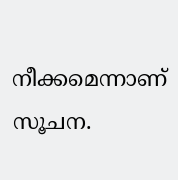നീക്കമെന്നാണ് സൂചന.